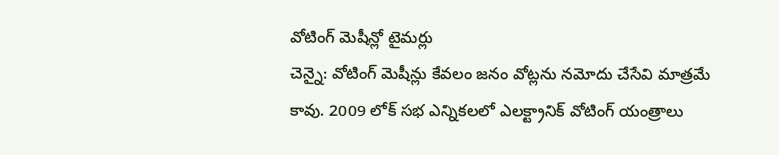వోటింగ్ మెషీన్లో టైమర్లు
చెన్నై: వోటింగ్ మెషీన్లు కేవలం జనం వోట్లను నమోదు చేసేవి మాత్రమే కావు. 2009 లోక్ సభ ఎన్నికలలో ఎలక్ట్రానిక్ వోటింగ్ యంత్రాలు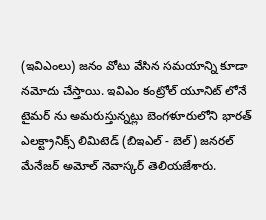(ఇవిఎంలు) జనం వోటు వేసిన సమయాన్ని కూడా నమోదు చేస్తాయి. ఇవిఎం కంట్రోల్ యూనిట్ లోనే టైమర్ ను అమరుస్తున్నట్లు బెంగళూరులోని భారత్ ఎలక్ట్రానిక్స్ లిమిటెడ్ (బిఇఎల్ - బెల్) జనరల్ మేనేజర్ అమోల్ నెవాస్కర్ తెలియజేశారు.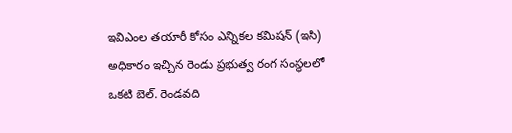ఇవిఎంల తయారీ కోసం ఎన్నికల కమిషన్ (ఇసి) అధికారం ఇచ్చిన రెండు ప్రభుత్వ రంగ సంస్థలలో ఒకటి బెల్. రెండవది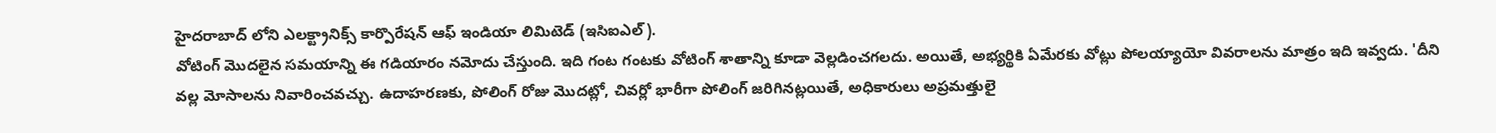హైదరాబాద్ లోని ఎలక్ట్రానిక్స్ కార్పొరేషన్ ఆఫ్ ఇండియా లిమిటెడ్ (ఇసిఐఎల్).
వోటింగ్ మొదలైన సమయాన్ని ఈ గడియారం నమోదు చేస్తుంది. ఇది గంట గంటకు వోటింగ్ శాతాన్ని కూడా వెల్లడించగలదు. అయితే, అభ్యర్థికి ఏమేరకు వోట్లు పోలయ్యాయో వివరాలను మాత్రం ఇది ఇవ్వదు. 'దీని వల్ల మోసాలను నివారించవచ్చు. ఉదాహరణకు, పోలింగ్ రోజు మొదట్లో, చివర్లో భారీగా పోలింగ్ జరిగినట్లయితే, అధికారులు అప్రమత్తులై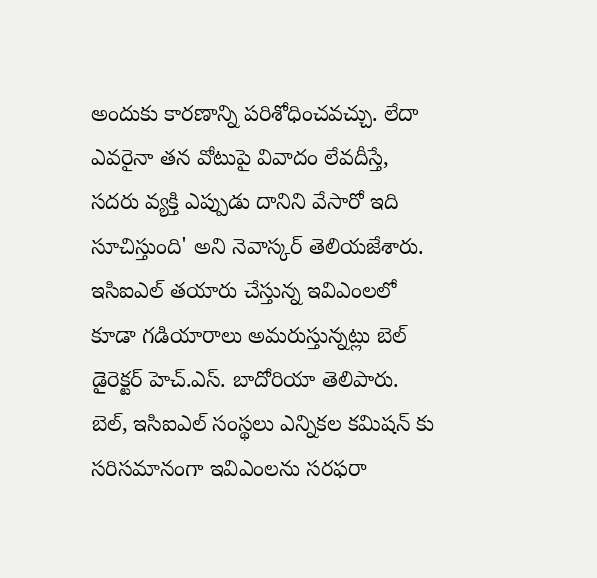అందుకు కారణాన్ని పరిశోధించవచ్చు. లేదా ఎవరైనా తన వోటుపై వివాదం లేవదీస్తే, సదరు వ్యక్తి ఎప్పుడు దానిని వేసారో ఇది సూచిస్తుంది' అని నెవాస్కర్ తెలియజేశారు. ఇసిఐఎల్ తయారు చేస్తున్న ఇవిఎంలలో కూడా గడియారాలు అమరుస్తున్నట్లు బెల్ డైరెక్టర్ హెచ్.ఎస్. బాదోరియా తెలిపారు. బెల్, ఇసిఐఎల్ సంస్థలు ఎన్నికల కమిషన్ కు సరిసమానంగా ఇవిఎంలను సరఫరా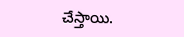చేస్తాయి.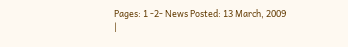Pages: 1 -2- News Posted: 13 March, 2009
|